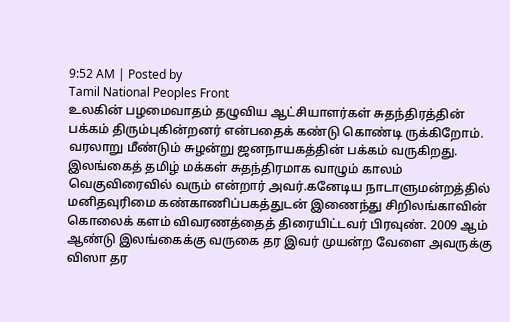9:52 AM | Posted by
Tamil National Peoples Front
உலகின் பழமைவாதம் தழுவிய ஆட்சியாளர்கள் சுதந்திரத்தின் பக்கம் திரும்புகின்றனர் என்பதைக் கண்டு கொண்டி ருக்கிறோம். வரலாறு மீண்டும் சுழன்று ஜனநாயகத்தின் பக்கம் வருகிறது. இலங்கைத் தமிழ் மக்கள் சுதந்திரமாக வாழும் காலம் வெகுவிரைவில் வரும் என்றார் அவர்.கனேடிய நாடாளுமன்றத்தில் மனிதவுரிமை கண்காணிப்பகத்துடன் இணைந்து சிறிலங்காவின் கொலைக் களம் விவரணத்தைத் திரையிட்டவர் பிரவுண். 2009 ஆம் ஆண்டு இலங்கைக்கு வருகை தர இவர் முயன்ற வேளை அவருக்கு விஸா தர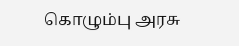கொழும்பு அரசு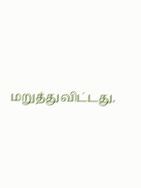மறுத்துவிட்டது.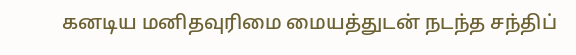கனடிய மனிதவுரிமை மையத்துடன் நடந்த சந்திப்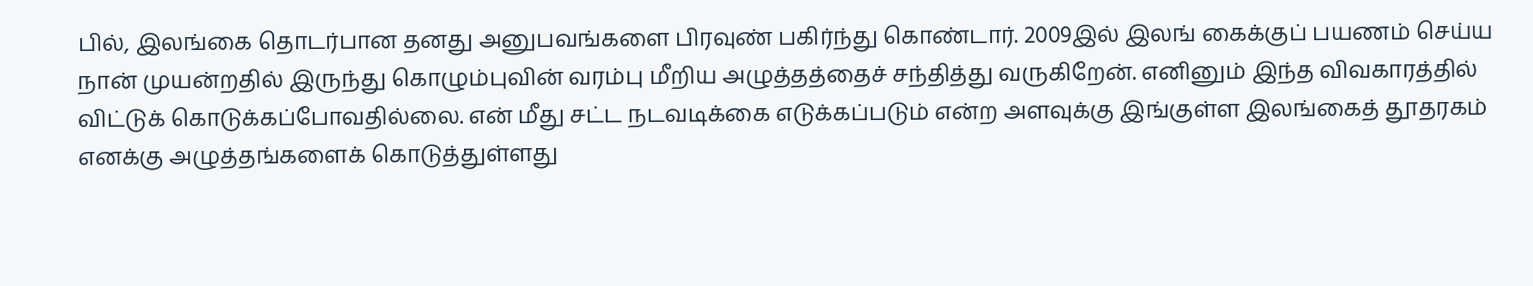பில், இலங்கை தொடர்பான தனது அனுபவங்களை பிரவுண் பகிர்ந்து கொண்டார். 2009இல் இலங் கைக்குப் பயணம் செய்ய நான் முயன்றதில் இருந்து கொழும்புவின் வரம்பு மீறிய அழுத்தத்தைச் சந்தித்து வருகிறேன். எனினும் இந்த விவகாரத்தில் விட்டுக் கொடுக்கப்போவதில்லை. என் மீது சட்ட நடவடிக்கை எடுக்கப்படும் என்ற அளவுக்கு இங்குள்ள இலங்கைத் தூதரகம் எனக்கு அழுத்தங்களைக் கொடுத்துள்ளது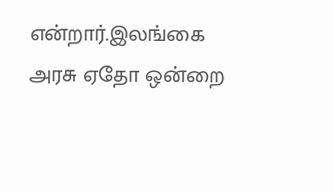என்றார்.இலங்கை அரசு ஏதோ ஒன்றை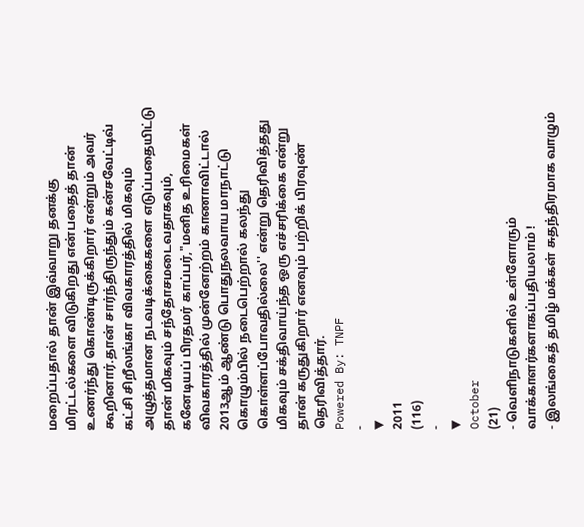மறைப்பதால் தான் இவ்வாறு தனக்கு மிரட்டல்களை விடுகிறது என்பதைத் தான் உணர்ந்து கொண்டிருக்கிறார் என்றும் அவர் கூறினார்.தான் சார்ந்திருந்தும் கன்சவேட்டிவ் கட்சி சிறீலங்கா விவகாரத்தில் மிகவும் அழுத்தமான நடவடிக்கைகளை எடுப்பதையிட்டு தான் மிகவும் சந்தோசமடைவதாகவும், கனேடியப் பிரதமர் காப்பர்,"மனித உரிமைகள் விவகாரத்தில் முன்னேற்றம் காணாவிட்டால் 2013ஆம் ஆண்டு பொதுநலவாய மாநாட்டு கொழும்பில் நடைபெற்றால் கலந்து கொள்ளப்போவதில்லை'' என்று தெரிவித்தது மிகவும் சக்திவாய்ந்த ஒரு எச்சரிக்கை என்று தான் கருதுகிறார் எனவும் பற்றிக் பிரவுண் தெரிவித்தார்.
Powered By: TNPF
-
▼
2011
(116)
-
▼
October
(21)
- வெளிநாடுகளில் உள்ளோரும் வாக்காளர்களாகப்பதியலாம் !
- இலங்கைத் தமிழ் மக்கள் சுதந்திரமாக வாழும்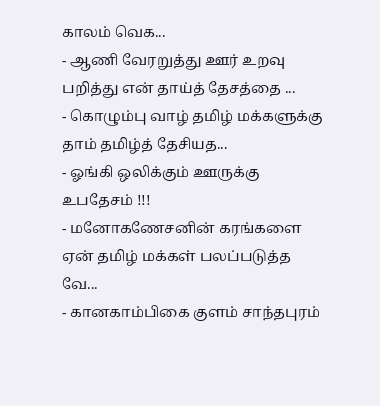காலம் வெக...
- ஆணி வேரறுத்து ஊர் உறவு பறித்து என் தாய்த் தேசத்தை ...
- கொழும்பு வாழ் தமிழ் மக்களுக்கு தாம் தமிழ்த் தேசியத...
- ஓங்கி ஒலிக்கும் ஊருக்கு உபதேசம் !!!
- மனோகணேசனின் கரங்களை ஏன் தமிழ் மக்கள் பலப்படுத்த வே...
- கானகாம்பிகை குளம் சாந்தபுரம்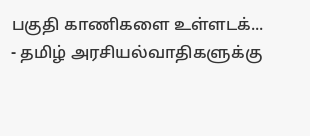பகுதி காணிகளை உள்ளடக்...
- தமிழ் அரசியல்வாதிகளுக்கு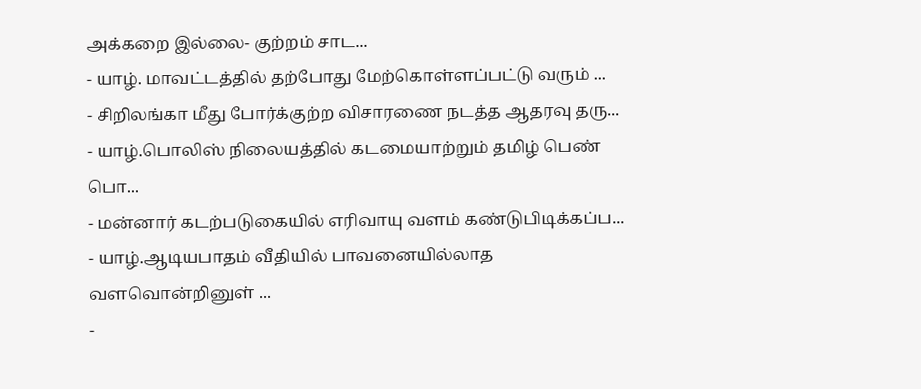அக்கறை இல்லை- குற்றம் சாட...
- யாழ். மாவட்டத்தில் தற்போது மேற்கொள்ளப்பட்டு வரும் ...
- சிறிலங்கா மீது போர்க்குற்ற விசாரணை நடத்த ஆதரவு தரு...
- யாழ்.பொலிஸ் நிலையத்தில் கடமையாற்றும் தமிழ் பெண் பொ...
- மன்னார் கடற்படுகையில் எரிவாயு வளம் கண்டுபிடிக்கப்ப...
- யாழ்.ஆடியபாதம் வீதியில் பாவனையில்லாத வளவொன்றினுள் ...
-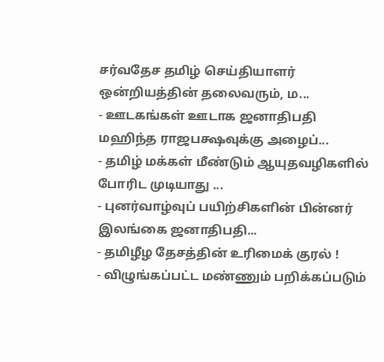சர்வதேச தமிழ் செய்தியாளர் ஒன்றியத்தின் தலைவரும், ம...
- ஊடகங்கள் ஊடாக ஜனாதிபதி மஹிந்த ராஜபக்ஷவுக்கு அழைப்...
- தமிழ் மக்கள் மீண்டும் ஆயுதவழிகளில் போரிட முடியாது ...
- புனர்வாழ்வுப் பயிற்சிகளின் பின்னர் இலங்கை ஜனாதிபதி...
- தமிழீழ தேசத்தின் உரிமைக் குரல் !
- விழுங்கப்பட்ட மண்ணும் பறிக்கப்படும்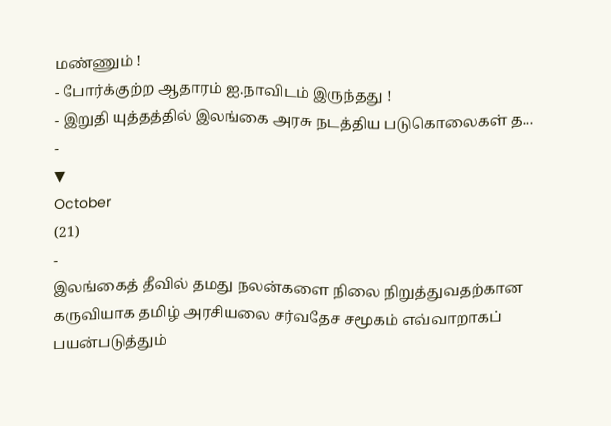மண்ணும் !
- போர்க்குற்ற ஆதாரம் ஐ.நாவிடம் இருந்தது !
- இறுதி யுத்தத்தில் இலங்கை அரசு நடத்திய படுகொலைகள் த...
-
▼
October
(21)
-
இலங்கைத் தீவில் தமது நலன்களை நிலை நிறுத்துவதற்கான கருவியாக தமிழ் அரசியலை சர்வதேச சமூகம் எவ்வாறாகப் பயன்படுத்தும்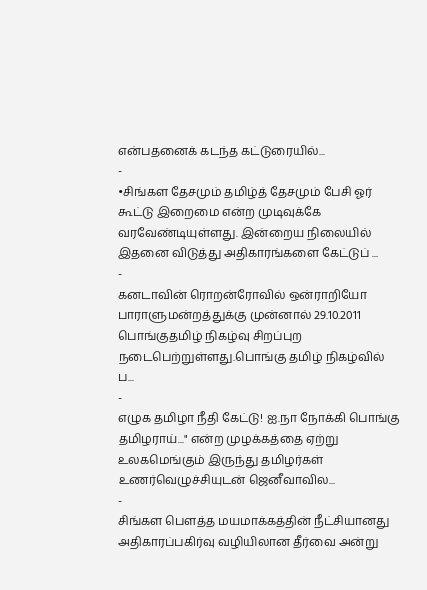என்பதனைக் கடந்த கட்டுரையில்...
-
•சிங்கள தேசமும் தமிழ்த் தேசமும் பேசி ஓர் கூட்டு இறைமை என்ற முடிவுக்கே வரவேண்டியுள்ளது. இன்றைய நிலையில் இதனை விடுத்து அதிகாரங்களை கேட்டுப் ...
-
கனடாவின் ரொறன்ரோவில் ஒன்ராறியோ பாராளுமன்றத்துக்கு முன்னால் 29.10.2011 பொங்குதமிழ் நிகழ்வு சிறப்புற நடைபெற்றுள்ளது.பொங்கு தமிழ் நிகழ்வில் ப...
-
எழுக தமிழா நீதி கேட்டு! ஐ.நா நோக்கி பொங்கு தமிழராய்..." என்ற முழக்கத்தை ஏற்று உலகமெங்கும் இருந்து தமிழர்கள் உணர்வெழுச்சியுடன் ஜெனீவாவில...
-
சிங்கள பௌத்த மயமாக்கத்தின் நீட்சியானது அதிகாரப்பகிர்வு வழியிலான தீர்வை அன்று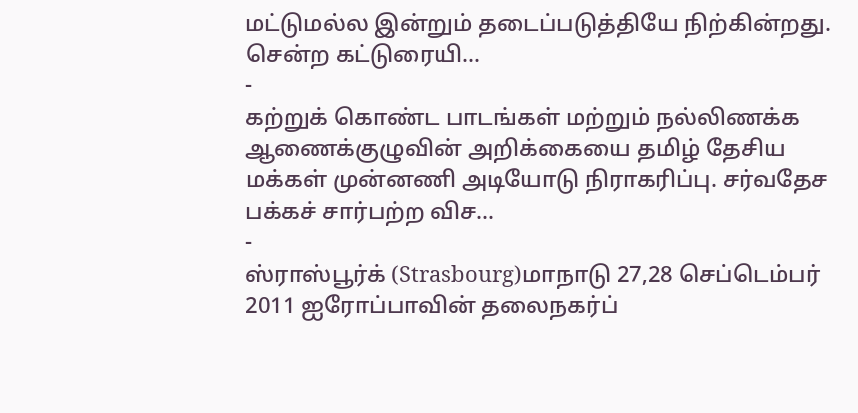மட்டுமல்ல இன்றும் தடைப்படுத்தியே நிற்கின்றது. சென்ற கட்டுரையி...
-
கற்றுக் கொண்ட பாடங்கள் மற்றும் நல்லிணக்க ஆணைக்குழுவின் அறிக்கையை தமிழ் தேசிய மக்கள் முன்னணி அடியோடு நிராகரிப்பு. சர்வதேச பக்கச் சார்பற்ற விச...
-
ஸ்ராஸ்பூர்க் (Strasbourg)மாநாடு 27,28 செப்டெம்பர் 2011 ஐரோப்பாவின் தலைநகர்ப்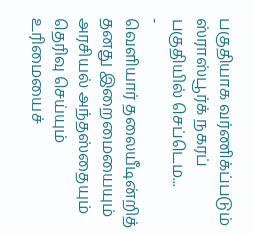பகுதியாக வர்ணிக்ப்படும் ஸ்ராஸ்பூர்க் நகரப் பகுதியில் செப்டெம...
-
வெளியார் தலையீடின்றித் தனது இறைமையையும் அரசியல் அந்தஸ்தையும் தெரிவு செய்யும் உரிமையைச்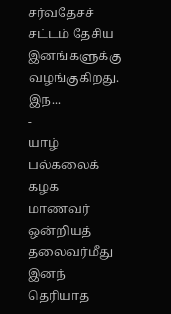சர்வதேசச் சட்டம் தேசிய இனங்களுக்கு வழங்குகிறது. இந...
-
யாழ் பல்கலைக் கழக மாணவர் ஒன்றியத் தலைவர்மீது இனந் தெரியாத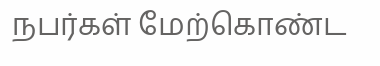நபர்கள் மேற்கொண்ட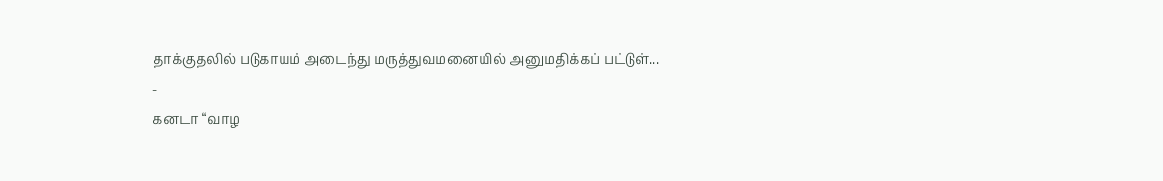தாக்குதலில் படுகாயம் அடைந்து மருத்துவமனையில் அனுமதிக்கப் பட்டுள்...
-
கனடா “வாழ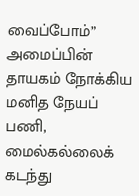வைப்போம்” அமைப்பின் தாயகம் நோக்கிய மனித நேயப் பணி, மைல்கல்லைக் கடந்து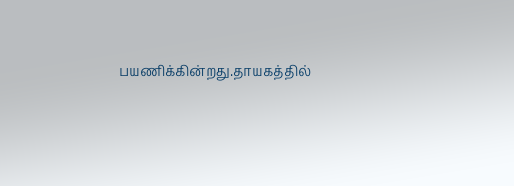பயணிக்கின்றது.தாயகத்தில்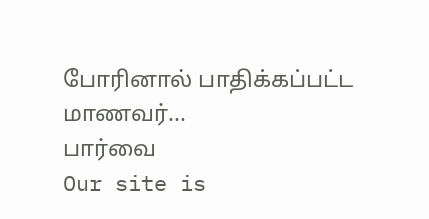போரினால் பாதிக்கப்பட்ட மாணவர்...
பார்வை
Our site is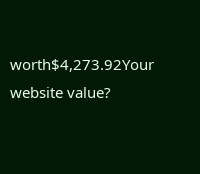worth$4,273.92Your website value?